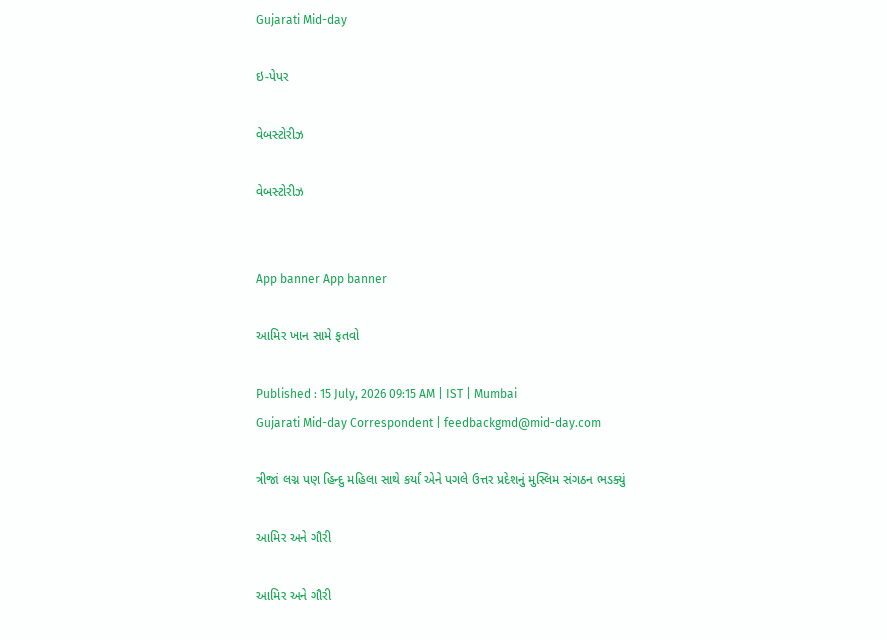Gujarati Mid-day

ઇ-પેપર

વેબસ્ટોરીઝ

વેબસ્ટોરીઝ


App banner App banner

આમિર ખાન સામે ફતવો

Published : 15 July, 2026 09:15 AM | IST | Mumbai
Gujarati Mid-day Correspondent | feedbackgmd@mid-day.com

ત્રીજાં લગ્ન પણ હિન્દુ મહિલા સાથે કર્યાં એને પગલે ઉત્તર પ્રદેશનું મુસ્લિમ સંગઠન ભડક્યું

આમિર અને ગૌરી

આમિર અને ગૌરી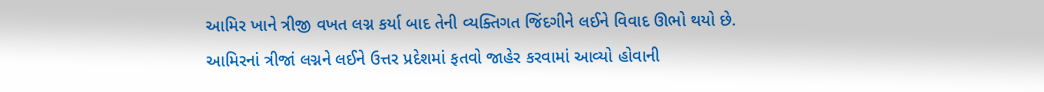આમિર ખાને ત્રીજી વખત લગ્ન કર્યા બાદ તેની વ્યક્તિગત જિંદગીને લઈને વિવાદ ઊભો થયો છે. આમિરનાં ત્રીજાં લગ્નને લઈને ઉત્તર પ્રદેશમાં ફતવો જાહેર કરવામાં આવ્યો હોવાની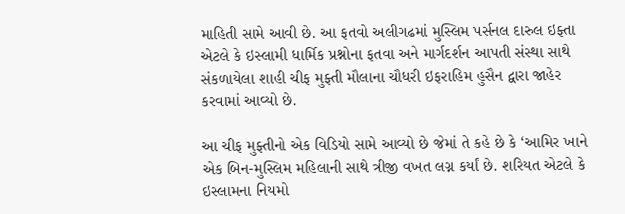માહિતી સામે આવી છે. આ ફતવો અલીગઢમાં મુસ્લિમ પર્સનલ દારુલ ઇફ્તા એટલે કે ઇસ્લામી ધાર્મિક પ્રશ્નોના ફતવા અને માર્ગદર્શન આપતી સંસ્થા સાથે સંકળાયેલા શાહી ચીફ મુફ્તી મૌલાના ચૌધરી ઇફરાહિમ હુસૈન દ્વારા જાહેર કરવામાં આવ્યો છે.

આ ચીફ મુફ્તીનો એક વિડિયો સામે આવ્યો છે જેમાં તે કહે છે કે ‘આમિર ખાને એક બિન-મુસ્લિમ મહિલાની સાથે ત્રીજી વખત લગ્ન કર્યાં છે. શરિયત એટલે કે ઇસ્લામના નિયમો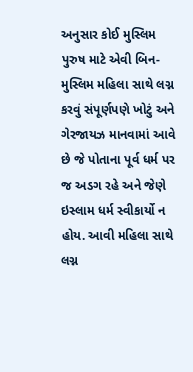અનુસાર કોઈ મુસ્લિમ પુરુષ માટે એવી બિન-મુસ્લિમ મહિલા સાથે લગ્ન કરવું સંપૂર્ણપણે ખોટું અને ગેરજાયઝ માનવામાં આવે છે જે પોતાના પૂર્વ ધર્મ પર જ અડગ રહે અને જેણે ઇસ્લામ ધર્મ સ્વીકાર્યો ન હોય. આવી મહિલા સાથે લગ્ન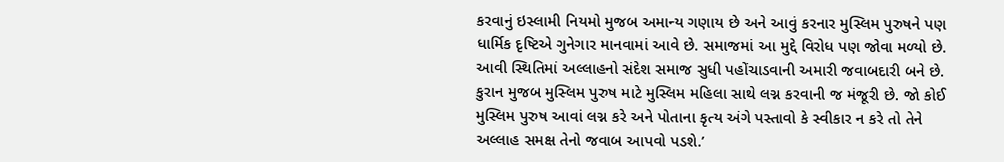કરવાનું ઇસ્લામી નિયમો મુજબ અમાન્ય ગણાય છે અને આવું કરનાર મુસ્લિમ પુરુષને પણ ધાર્મિક દૃષ્ટિએ ગુનેગાર માનવામાં આવે છે. સમાજમાં આ મુદ્દે વિરોધ પણ જોવા મળ્યો છે. આવી સ્થિતિમાં અલ્લાહનો સંદેશ સમાજ સુધી પહોંચાડવાની અમારી જવાબદારી બને છે. કુરાન મુજબ મુસ્લિમ પુરુષ માટે મુસ્લિમ મહિલા સાથે લગ્ન કરવાની જ મંજૂરી છે. જો કોઈ મુસ્લિમ પુરુષ આવાં લગ્ન કરે અને પોતાના કૃત્ય અંગે પસ્તાવો કે સ્વીકાર ન કરે તો તેને અલ્લાહ સમક્ષ તેનો જવાબ આપવો પડશે.’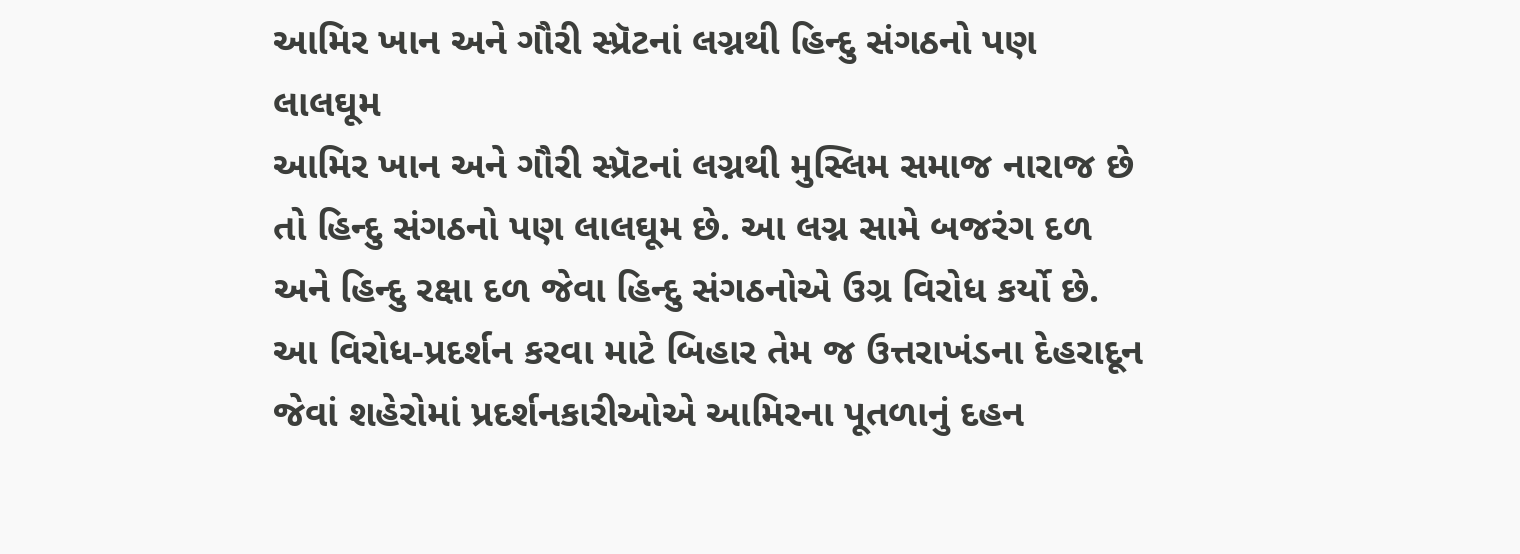આમિર ખાન અને ગૌરી સ્પ્રૅટનાં લગ્નથી હિન્દુ સંગઠનો પણ લાલઘૂમ
આમિર ખાન અને ગૌરી સ્પ્રૅટનાં લગ્નથી મુસ્લિમ સમાજ નારાજ છે તો હિન્દુ સંગઠનો પણ લાલઘૂમ છે. આ લગ્ન સામે બજરંગ દળ અને હિન્દુ રક્ષા દળ જેવા હિન્દુ સંગઠનોએ ઉગ્ર વિરોધ કર્યો છે. આ વિરોધ-પ્રદર્શન કરવા માટે બિહાર તેમ જ ઉત્તરાખંડના દેહરાદૂન જેવાં શહેરોમાં પ્રદર્શનકારીઓએ આમિરના પૂતળાનું દહન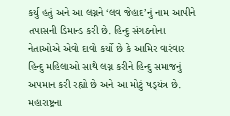કર્યુ હતું અને આ લગ્નને ‘લવ જેહાદ’નું નામ આપીને તપાસની ડિમાન્ડ કરી છે. હિન્દુ સંગઠનોના નેતાઓએ એવો દાવો કર્યો છે કે આમિર વારંવાર હિન્દુ મહિલાઓ સાથે લગ્ન કરીને હિન્દુ સમાજનું અપમાન કરી રહ્યો છે અને આ મોટું ષડ્‍યંત્ર છે. મહારાષ્ટ્રના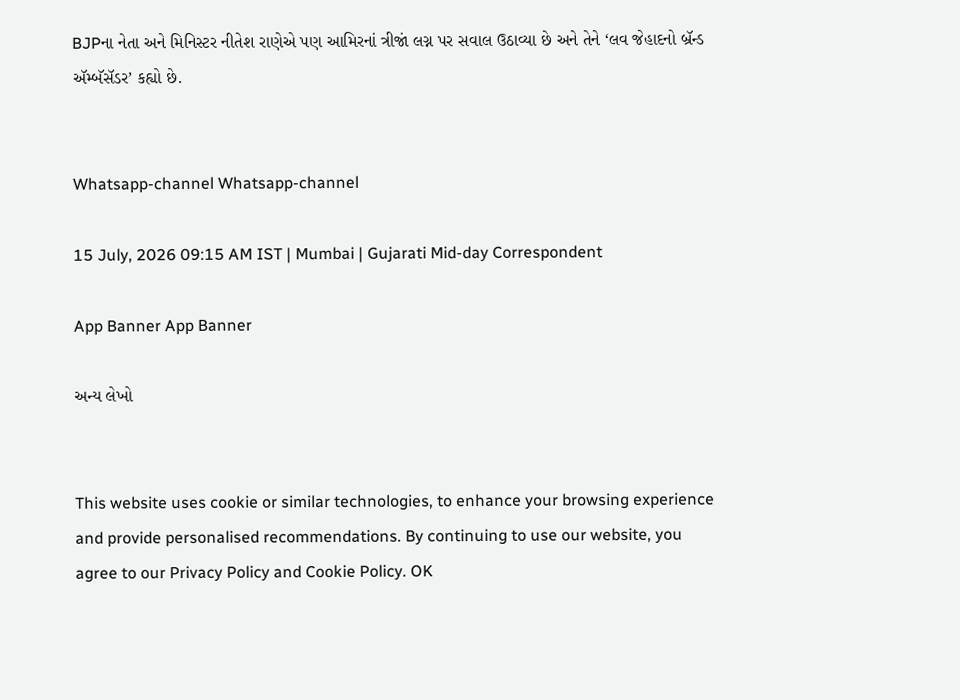BJPના નેતા અને મિનિસ્ટર નીતેશ રાણેએ પણ આમિરનાં ત્રીજાં લગ્ન પર સવાલ ઉઠાવ્યા છે અને તેને ‘લવ જેહાદનો બ્રૅન્ડ ઍમ્બૅસૅડર’ કહ્યો છે.


Whatsapp-channel Whatsapp-channel

15 July, 2026 09:15 AM IST | Mumbai | Gujarati Mid-day Correspondent

App Banner App Banner

અન્ય લેખો


This website uses cookie or similar technologies, to enhance your browsing experience and provide personalised recommendations. By continuing to use our website, you agree to our Privacy Policy and Cookie Policy. OK